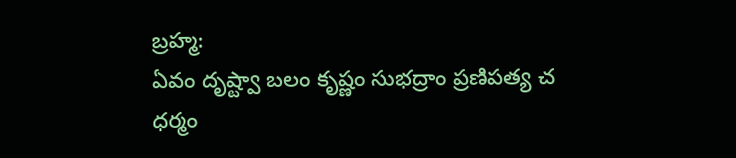బ్రహ్మ:
ఏవం దృష్ట్వా బలం కృష్ణం సుభద్రాం ప్రణిపత్య చ
ధర్మం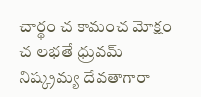చార్థం చ కామంచ మోక్షం చ లభతే ధ్రువమ్
నిష్క్రమ్య దేవతాగారా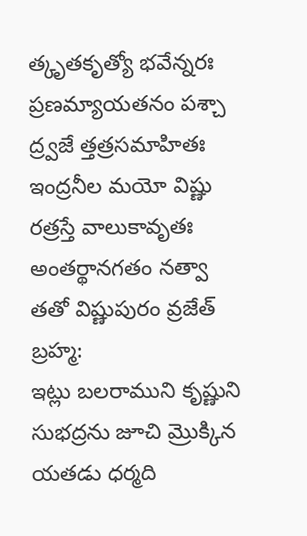త్కృతకృత్యో భవేన్నరః
ప్రణమ్యాయతనం పశ్చా ద్ర్వజే త్తత్రసమాహితః
ఇంద్రనీల మయో విష్ణు రత్రస్తే వాలుకావృతః
అంతర్థానగతం నత్వా తతో విష్ణుపురం వ్రజేత్
బ్రహ్మ:
ఇట్లు బలరాముని కృష్ణుని సుభద్రను జూచి మ్రొక్కిన యతడు ధర్మది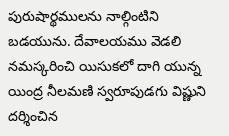పురుషార్థములను నాల్గింటిని బడయును. దేవాలయము వెడలి నమస్కరించి యిసుకలో దాగి యున్న యింద్ర నీలమణి స్వరూపుడగు విష్ణుని దర్శించిన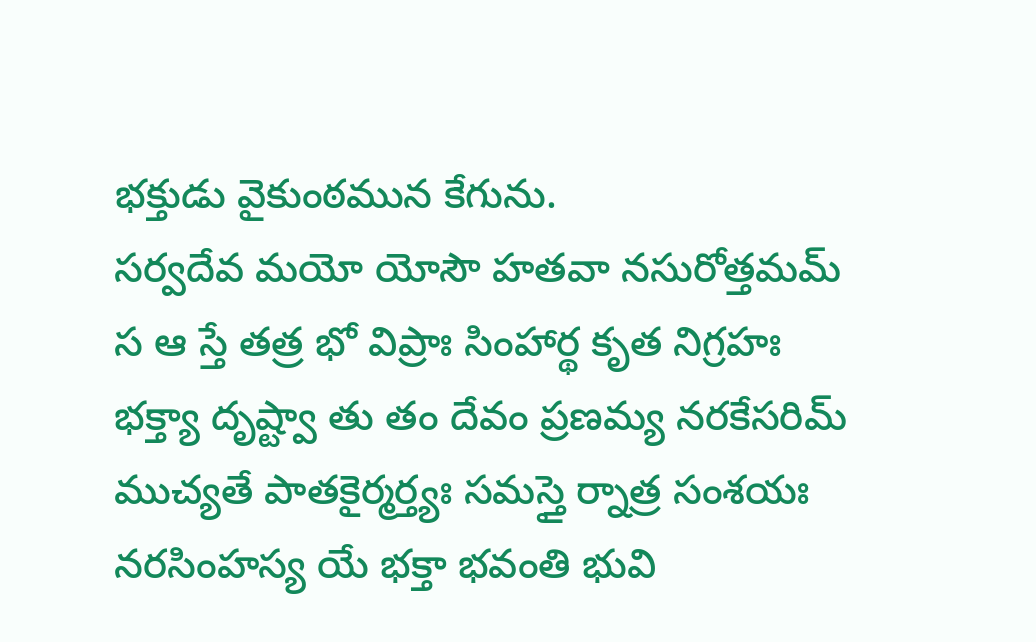భక్తుడు వైకుంఠమున కేగును.
సర్వదేవ మయో యోసౌ హతవా నసురోత్తమమ్
స ఆ స్తే తత్ర భో విప్రాః సింహార్థ కృత నిగ్రహః
భక్త్యా దృష్ట్వా తు తం దేవం ప్రణమ్య నరకేసరిమ్
ముచ్యతే పాతకైర్మర్త్యః సమస్తై ర్నాత్ర సంశయః
నరసింహస్య యే భక్తా భవంతి భువి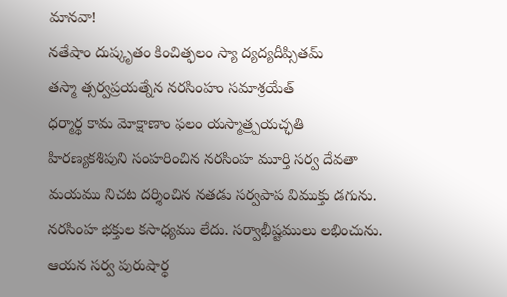మానవా!
నతేషాం దుష్కృతం కించిత్ఫలం స్యా ద్యద్యదీప్సితమ్
తస్మా త్సర్వప్రయత్నేన నరసింహం సమాశ్రయేత్
ధర్మార్థ కామ మోక్షాణాం ఫలం యస్మాత్ర్పయచ్ఛతి
హిరణ్యకశిపుని సంహరించిన నరసింహ మూర్తి సర్వ దేవతా మయము నిచట దర్శించిన నతడు సర్వపాప విముక్తు డగును. నరసింహ భక్తుల కసాధ్యము లేదు. సర్వాభీష్టములు లభించును. ఆయన సర్వ పురుషార్థ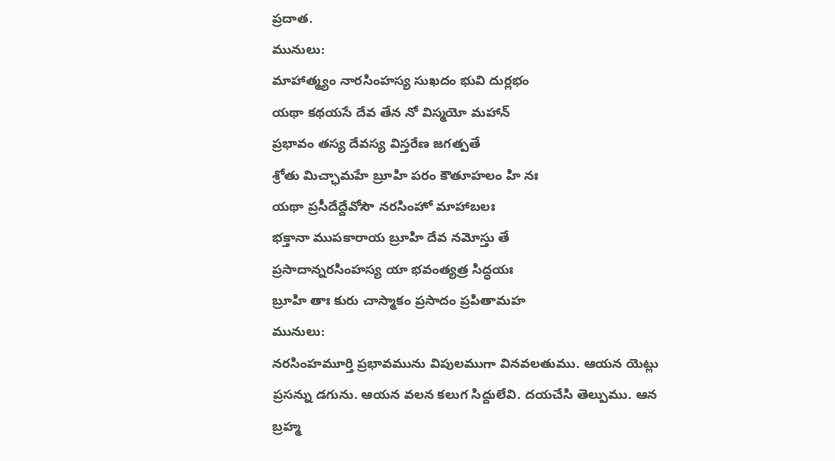ప్రదాత.
మునులు:
మాహాత్మ్యం నారసింహస్య సుఖదం భువి దుర్లభం
యథా కథయసే దేవ తేన నో విస్మయో మహాన్
ప్రభావం తస్య దేవస్య విస్తరేణ జగత్పతే
శ్రోతు మిచ్ఛామహే బ్రూహి పరం కౌతూహలం హి నః
యథా ప్రసీదేద్దేవోసౌ నరసింహో మాహాబలః
భక్తానా ముపకారాయ బ్రూహి దేవ నమోస్తు తే
ప్రసాదాన్నరసింహస్య యా భవంత్యత్ర సిద్ధయః
బ్రూహి తాః కురు చాస్మాకం ప్రసాదం ప్రపితామహ
మునులు:
నరసింహమూర్తి ప్రభావమును విపులముగా వినవలతుము. ఆయన యెట్లు ప్రసన్ను డగును. ఆయన వలన కలుగ సిద్దులేవి. దయచేసి తెల్పుము. ఆన బ్రహ్మ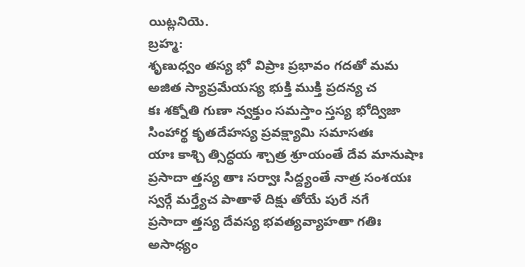యిట్లనియె.
బ్రహ్మ:
శృణుధ్వం తస్య భో విప్రాః ప్రభావం గదతో మమ
అజిత స్యాప్రమేయస్య భుక్తి ముక్తి ప్రదన్య చ
కః శక్నోతి గుణా న్వక్తుం సమస్తాం స్తస్య భోద్విజా
సింహార్థ కృతదేహస్య ప్రవక్ష్యామి సమాసతః
యాః కాశ్చి త్సిద్ధయ శ్చాత్ర శ్రూయంతే దేవ మానుషాః
ప్రసాదా త్తస్య తాః సర్వాః సిద్ద్యంతే నాత్ర సంశయః
స్వర్గే మర్త్యేచ పాతాళే దిక్షు తోయే పురే నగే
ప్రసాదా త్తస్య దేవస్య భవత్యవ్యాహతా గతిః
అసాధ్యం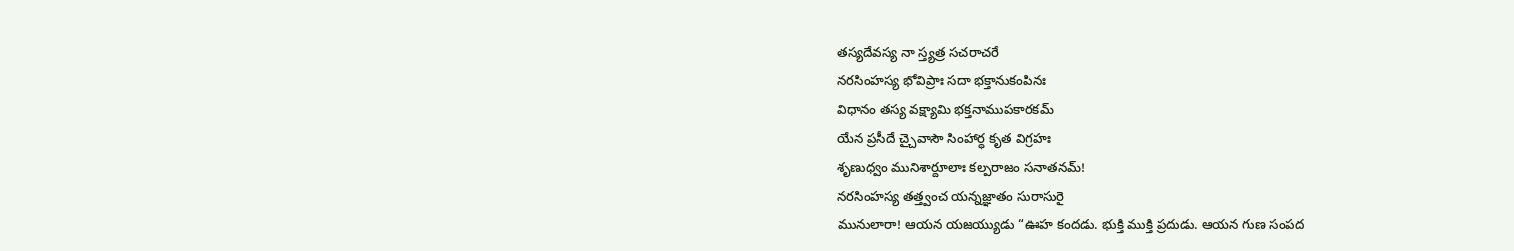తస్యదేవస్య నా స్త్యత్ర సచరాచరే
నరసింహస్య భోవిప్రాః సదా భక్తానుకంపినః
విధానం తస్య వక్ష్యామి భక్తనాముపకారకమ్
యేన ప్రసీదే చ్చైవాసౌ సింహార్ధ కృత విగ్రహః
శృణుధ్వం మునిశార్దూలాః కల్పరాజం సనాతనమ్!
నరసింహస్య తత్త్వంచ యన్నజ్ఞాతం సురాసురై
మునులారా! ఆయన యజయ్యుడు “ఊహ కందడు. భుక్తి ముక్తి ప్రదుడు. ఆయన గుణ సంపద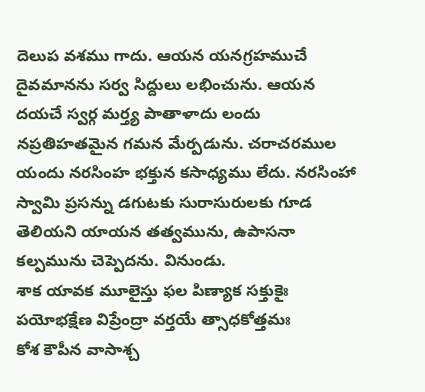దెలుప వశము గాదు. ఆయన యనగ్రహముచే దైవమానను సర్వ సిద్దులు లభించును. ఆయన దయచే స్వర్గ మర్త్య పాతాళాదు లందు నప్రతిహతమైన గమన మేర్పడును. చరాచరముల యందు నరసింహ భక్తున కసాధ్యము లేదు. నరసింహా స్వామి ప్రసన్ను డగుటకు సురాసురులకు గూడ తెలియని యాయన తత్వమును, ఉపాసనా కల్పమును చెప్పెదను. వినుండు.
శాక యావక మూలైస్తు ఫల పిణ్యాక సక్తుకైః
పయోభక్షేణ విప్రేంద్రా వర్తయే త్సాధకోత్తమః
కోశ కౌపీన వాసాశ్చ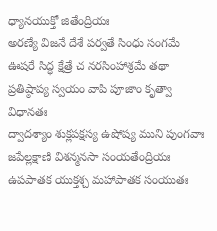ధ్యానయుక్తో జితేంద్రియః
అరణ్యే విజనే దేశే పర్వతే సింధు సంగమే
ఊషరే సిద్ధ క్షేత్రే చ నరసింహాశ్రమే తథా
ప్రతిష్ఠాప్య స్వయం వాపి పూజాం కృత్వా విధానతః
ద్వాదశ్యాం శుక్లపక్షస్య ఉషోష్య ముని పుంగవాః
జపేల్లక్షాణి విశన్మనసా సంయతేంద్రియః
ఉపపాతక యుక్తశ్చ మహాపాతక సంయుతః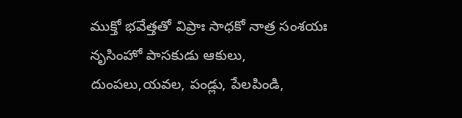ముక్తో భవేత్తతో విప్రాః సాధకో నాత్ర సంశయః
నృసింహో పాసకుడు ఆకులు, దుంపలు,యవల, పండ్లు, పేలపిండి,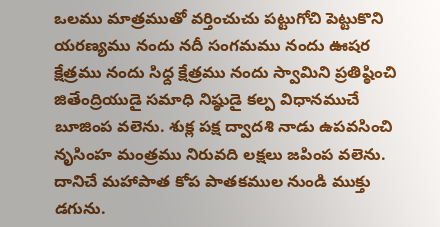ఒలము మాత్రముతో వర్తించుచు పట్టుగోచి పెట్టుకొని యరణ్యము నందు నదీ సంగమము నందు ఊషర క్షేత్రము నందు సిధ్ద క్షేత్రము నందు స్వామిని ప్రతిష్ఠించి జితేంద్రియుడై సమాధి నిష్ఠుడై కల్ప విధానముచే బూజింప వలెను. శుక్ల పక్ష ద్వాదశి నాడు ఉపవసించి నృసింహ మంత్రము నిరువది లక్షలు జపింప వలెను. దానిచే మహాపాత కోప పాతకముల నుండి ముక్తు డగును.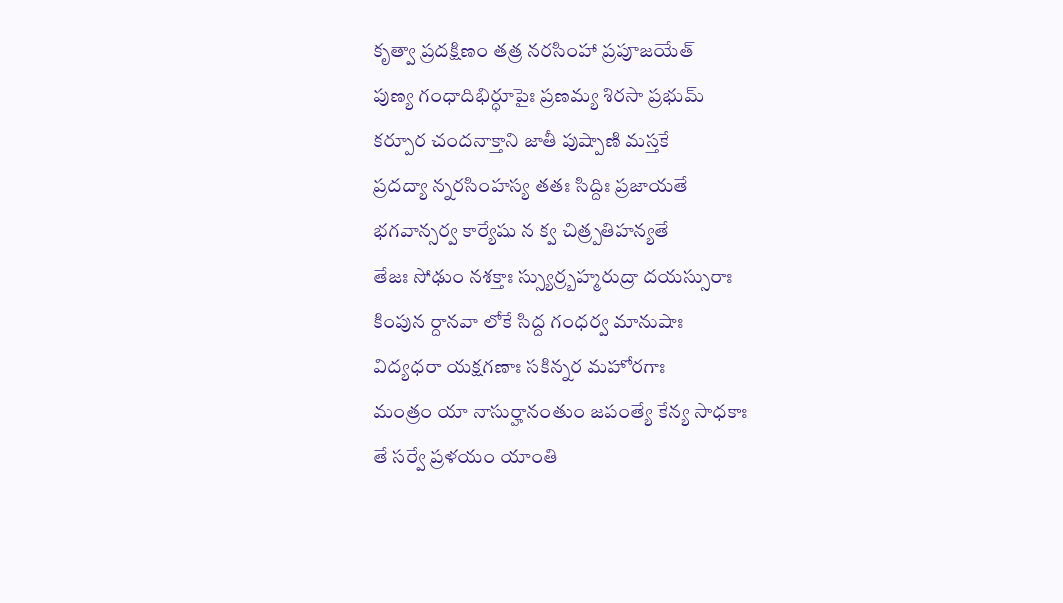కృత్వా ప్రదక్షిణం తత్ర నరసింహా ప్రపూజయేత్
పుణ్య గంధాదిభిర్ధూపైః ప్రణమ్య శిరసా ప్రభుమ్
కర్పూర చందనాక్తాని జాతీ పుష్పాణి మస్తకే
ప్రదద్యా న్నరసింహస్య తతః సిద్దిః ప్రజాయతే
భగవాన్సర్వ కార్యేషు న క్వ చిత్ర్పతిహన్యతే
తేజః సోఢుం నశక్తాః స్స్యుర్ర్బహ్మరుద్రా దయస్సురాః
కింపున ర్దానవా లోకే సిద్ద గంధర్వ మానుషాః
విద్యధరా యక్షగణాః సకిన్నర మహోరగాః
మంత్రం యా నాసుర్హానంతుం జపంత్యే కేన్య సాధకాః
తే సర్వే ప్రళయం యాంతి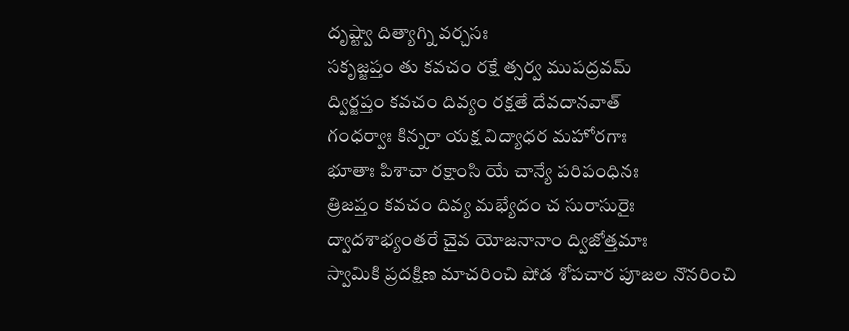దృష్ట్వా దిత్యాగ్ని వర్చసః
సకృజ్జప్తం తు కవచం రక్షే త్సర్వ ముపద్రవమ్
ద్విర్జప్తం కవచం దివ్యం రక్షతే దేవదానవాత్
గంధర్వాః కిన్నరా యక్ష విద్యాధర మహోరగాః
భూతాః పిశాచా రక్షాంసి యే చాన్యే పరిపంధినః
త్రిజప్తం కవచం దివ్య మభ్యేదం చ సురాసురైః
ద్వాదశాభ్యంతరే చైవ యోజనానాం ద్విజోత్తమాః
స్వామికి ప్రదక్షిణ మాచరించి షోడ శోపచార పూజల నొనరించి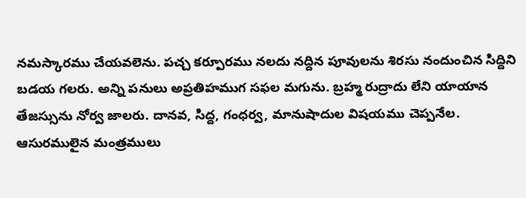నమస్కారము చేయవలెను. పచ్చ కర్పూరము నలదు నద్దిన పూవులను శిరసు నందుంచిన సిద్దిని బడయ గలరు. అన్ని పనులు అప్రతిహముగ సఫల మగును. బ్రహ్మ రుద్రాదు లేని యాయాన తేజస్సును నోర్వ జాలరు. దానవ, సిద్ద, గంధర్వ, మానుషాదుల విషయము చెప్పనేల. ఆసురములైన మంత్రములు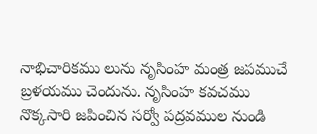నాభిచారికము లును నృసింహ మంత్ర జపముచే బ్రళయము చెందును. నృసింహ కవచము నొక్కసారి జపించిన సర్వో పద్రవముల నుండి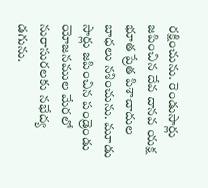రక్షించును. రెండుసార్లు జపించిన దేవ దానవ యక్ష భూత ప్రేత పిశాచాదుల బాధలు నశించును. మూడు సార్లు జపించిన పండ్రెండు యోజనముల మేరలో నురాసురలకు నభేద్య డగును.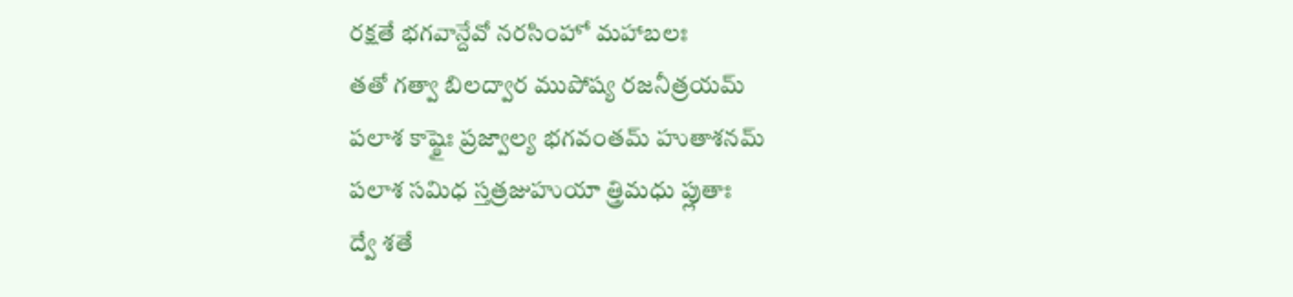రక్షతే భగవాన్దేవో నరసింహో మహాబలః
తతో గత్వా బిలద్వార ముపోష్య రజనీత్రయమ్
పలాశ కాష్ఠైః ప్రజ్వాల్య భగవంతమ్ హుతాశనమ్
పలాశ సమిధ స్తత్రజుహుయా త్త్రిమధు ప్లుతాః
ద్వే శతే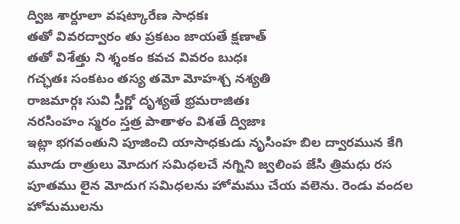ద్విజ శార్దూలా వషట్కారేణ సాధకః
తతో వివరద్వారం తు ప్రకటం జాయతే క్షణాత్
తతో విశేత్తు ని శ్శంకం కవచ వివరం బుధః
గచ్ఛతః సంకటం తస్య తమో మోహశ్చ నశ్యతి
రాజమార్గః సువి స్తీర్ణో దృశ్యతే భ్రమరాజితః
నరసింహం స్మరం స్తత్ర పాతాళం విశతే ద్విజాః
ఇట్లా భగవంతుని పూజించి యాసాధకుడు నృసింహ బిల ద్వారమున కేగి మూడు రాత్రులు మోదుగ సమిధలచే నగ్నిని జ్వలింప జేసి త్రిమధు రస పూతము లైన మోదుగ సమిధలను హోమము చేయ వలెను. రెండు వందల హోమములను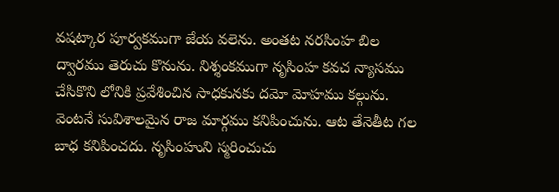వషట్కార పూర్వకముగా జేయ వలెను. అంతట నరసింహ బిల ద్వారము తెరుచు కొనును. నిశ్శంకముగా నృసింహ కవచ న్యాసము చేసికొని లోనికి ప్రవేశించిన సాధకునకు దమో మోహము కల్గును. వెంటనే సువిశాలమైన రాజ మార్గము కనిపించును. ఆట తేనెతీట గల బాధ కనిపించదు. నృసింహుని స్మరించుచు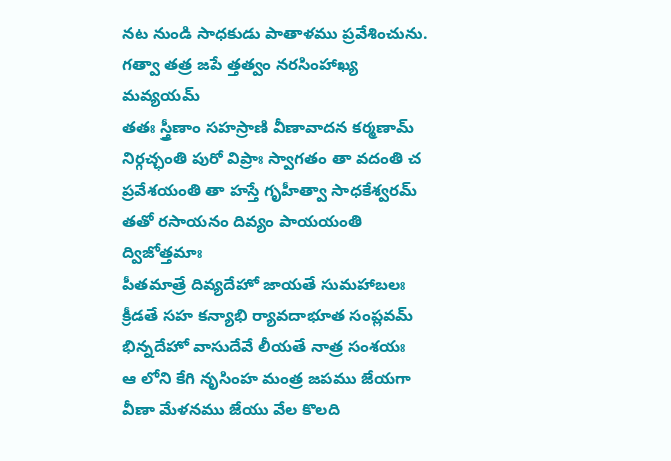నట నుండి సాధకుడు పాతాళము ప్రవేశించును.
గత్వా తత్ర జపే త్తత్వం నరసింహాఖ్య మవ్యయమ్
తతః స్త్రీణాం సహస్రాణి వీణావాదన కర్మణామ్
నిర్గచ్ఛంతి పురో విప్రాః స్వాగతం తా వదంతి చ
ప్రవేశయంతి తా హస్తే గృహీత్వా సాధకేశ్వరమ్
తతో రసాయనం దివ్యం పాయయంతి ద్విజోత్తమాః
పీతమాత్రే దివ్యదేహో జాయతే సుమహాబలః
క్రీడతే సహ కన్యాభి ర్యావదాభూత సంప్లవమ్
భిన్నదేహో వాసుదేవే లీయతే నాత్ర సంశయః
ఆ లోని కేగి నృసింహ మంత్ర జపము జేయగా వీణా మేళనము జేయు వేల కొలది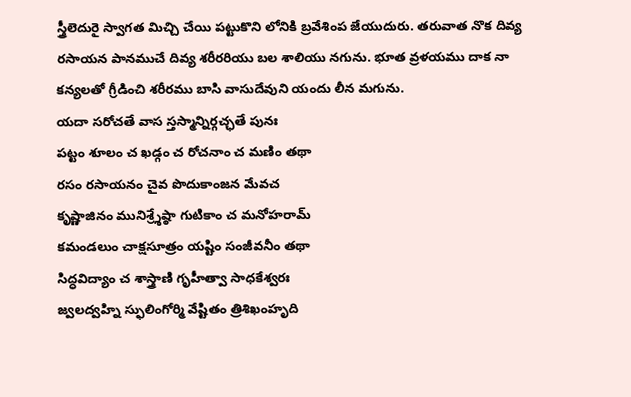స్త్రీలెదురై స్వాగత మిచ్చి చేయి పట్టుకొని లోనికి బ్రవేశింప జేయుదురు. తరువాత నొక దివ్య రసాయన పానముచే దివ్య శరీరరియు బల శాలియు నగును. భూత వ్రళయము దాక నా కన్యలతో గ్రీడించి శరీరము బాసి వాసుదేవుని యందు లీన మగును.
యదా సరోచతే వాస స్తస్మాన్నిర్గచ్ఛతే పునః
పట్టం శూలం చ ఖడ్గం చ రోచనాం చ మణిం తథా
రసం రసాయనం చైవ పొదుకాంజన మేవచ
కృష్ణాజినం మునిశ్ర్శేష్ఠా గుటికాం చ మనోహరామ్
కమండలుం చాక్షసూత్రం యష్టిం సంజీవనీం తథా
సిద్ధవిద్యాం చ శాస్త్రాణి గృహీత్వా సాధకేశ్వరః
జ్వలద్వహ్ని స్ఫులింగోర్మి వేష్టితం త్రిశిఖంహృది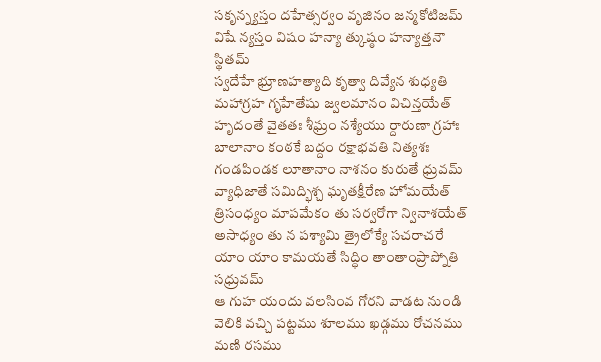సకృన్న్యస్తం దహేత్సర్వం వృజినం జన్మకోటిజమ్
విషే న్యస్తం విషం హన్యా త్కుష్ఠం హన్యాత్తనౌ స్థితమ్
స్వదేహే భ్రూణహత్యాది కృత్వా దివ్యేన శుధ్యతి
మహాగ్రహ గృహేతేషు జ్వలమానం విచిన్తయేత్
హృదంతే వైతతః శీఘ్రం నశ్యేయు ర్దారుణా గ్రహాః
బాలానాం కంఠకే బద్దం రక్షాభవతి నిత్యశః
గండపిండక లూతానాం నాశనం కురుతే ధ్రువమ్
వ్యాధిజాతే సమిద్భిశ్చ ఘృతక్షీరేణ హోమయేత్
త్రిసంధ్యం మాపమేకం తు సర్వరోగా న్వినాశయేత్
అసాధ్యం తు న పశ్యామి త్రైలోక్యే సచరాచరే
యాం యాం కామయతే సిద్ధిం తాంతాంప్రాప్నోతి సధ్రువమ్
ఆ గుహ యందు వలసింవ గోరని వాడట నుండి వెలికి వచ్చి పట్టము శూలము ఖడ్గము రోచనము మణి రసము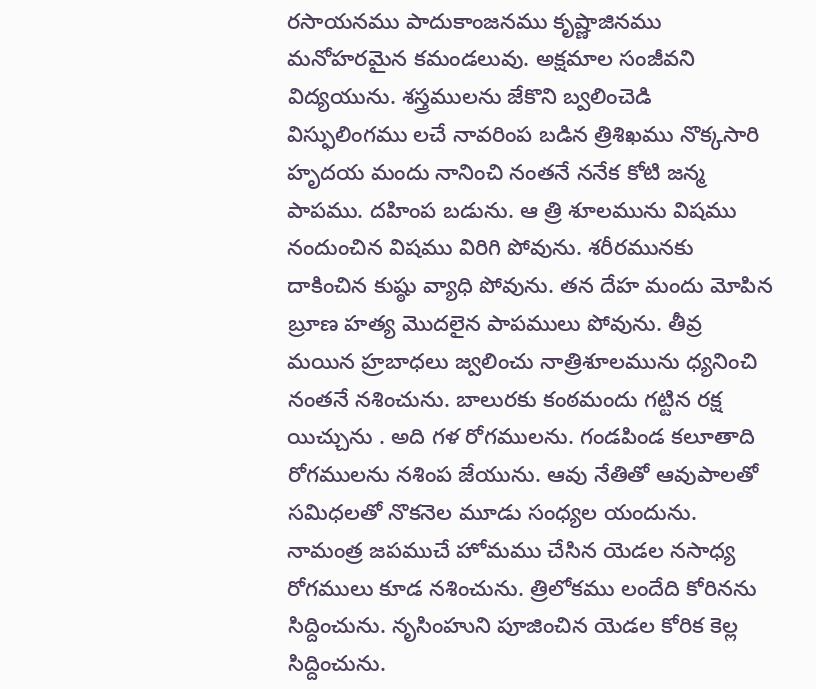రసాయనము పాదుకాంజనము కృష్ణాజినము మనోహరమైన కమండలువు. అక్షమాల సంజీవని విద్యయును. శస్త్రములను జేకొని బ్వలించెడి విస్ఫులింగము లచే నావరింప బడిన త్రిశిఖము నొక్కసారి హృదయ మందు నానించి నంతనే ననేక కోటి జన్మ పాపము. దహింప బడును. ఆ త్రి శూలమును విషము నందుంచిన విషము విరిగి పోవును. శరీరమునకు దాకించిన కుష్ఠు వ్యాధి పోవును. తన దేహ మందు మోపిన బ్రూణ హత్య మొదలైన పాపములు పోవును. తీవ్ర మయిన హ్రబాధలు జ్వలించు నాత్రిశూలమును ధ్యనించి నంతనే నశించును. బాలురకు కంఠమందు గట్టిన రక్ష యిచ్చును . అది గళ రోగములను. గండపిండ కలూతాది రోగములను నశింప జేయును. ఆవు నేతితో ఆవుపాలతో సమిధలతో నొకనెల మూడు సంధ్యల యందును. నామంత్ర జపముచే హోమము చేసిన యెడల నసాధ్య రోగములు కూడ నశించును. త్రిలోకము లందేది కోరినను సిద్దించును. నృసింహుని పూజించిన యెడల కోరిక కెల్ల సిద్దించును.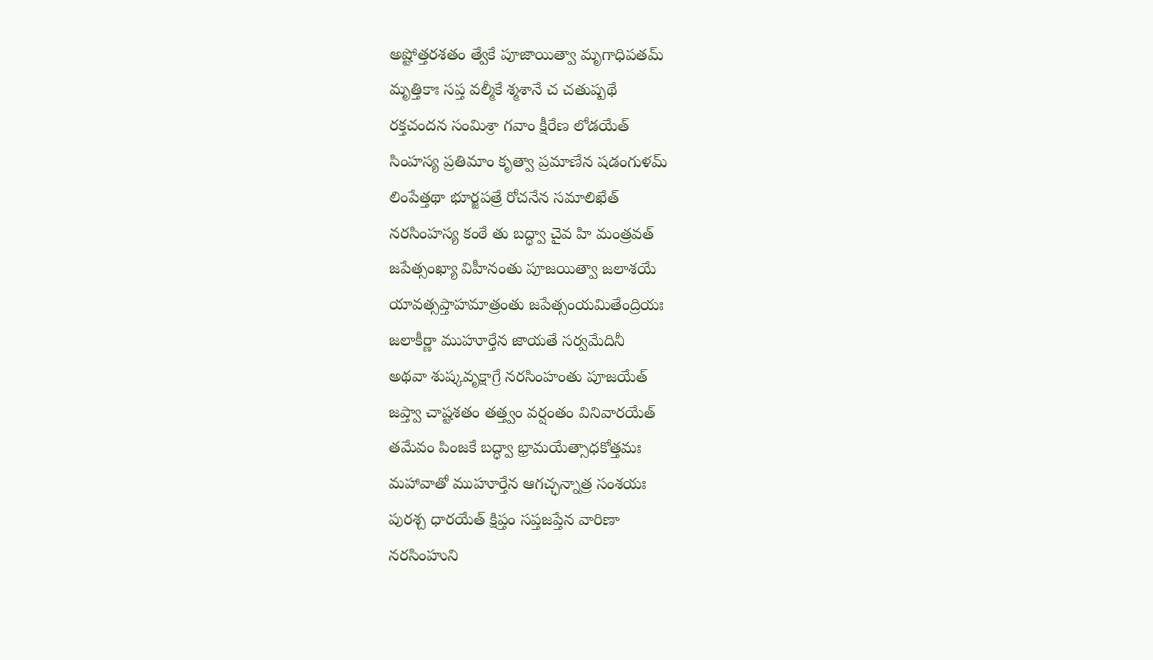అష్టోత్తరశతం త్వేకే పూజాయిత్వా మృగాధిపతమ్
మృత్తికాః సప్త వల్మీకే శ్మశానే చ చతుష్పథే
రక్తచందన సంమిశ్రా గవాం క్షీరేణ లోడయేత్
సింహస్య ప్రతిమాం కృత్వా ప్రమాణేన షడంగుళమ్
లింపేత్తథా భూర్జపత్రే రోచనేన సమాలిఖేత్
నరసింహస్య కంఠే తు బద్ధ్వా చైవ హి మంత్రవత్
జపేత్సంఖ్యా విహీనంతు పూజయిత్వా జలాశయే
యావత్సప్తాహమాత్రంతు జపేత్సంయమితేంద్రియః
జలాకీర్ణా ముహూర్తేన జాయతే సర్వమేదినీ
అథవా శుష్కవృక్షాగ్రే నరసింహంతు పూజయేత్
జప్త్వా చాష్టశతం తత్త్వం వర్షంతం వినివారయేత్
తమేవం పింజకే బద్ధ్వా భ్రామయేత్సాధకోత్తమః
మహావాతో ముహూర్తేన ఆగచ్ఛన్నాత్ర సంశయః
పురశ్చ ధారయేత్ క్షిప్తం సప్తజప్తేన వారిణా
నరసింహుని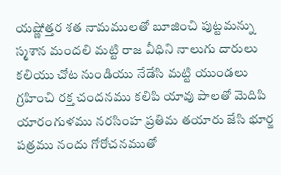యష్ణోత్తర శత నామములతో బూజించి పుట్టమన్ను స్మశాన మందలి మట్టి రాజ వీధిని నాలుగు దారులు కలియు చోట నుండియు నేడేసి మట్టి యుండలు గ్రహించి రక్త చందనము కలిపి యావు పాలతో మెదిపి యారంగుళము నరసింహ ప్రతిమ తయారు జేసి భూర్జ పత్రము నందు గోరోచనముతో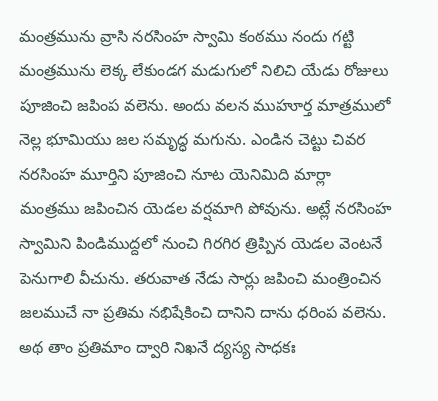మంత్రమును వ్రాసి నరసింహ స్వామి కంఠము నందు గట్టి మంత్రమును లెక్క లేకుండగ మడుగులో నిలిచి యేడు రోజులు పూజించి జపింప వలెను. అందు వలన ముహూర్త మాత్రములో నెల్ల భూమియు జల సమృద్ధ మగును. ఎండిన చెట్టు చివర నరసింహ మూర్తిని పూజించి నూట యెనిమిది మార్లా మంత్రము జపించిన యెడల వర్షమాగి పోవును. అట్లే నరసింహ స్వామిని పిండిముద్దలో నుంచి గిరగిర త్రిప్పిన యెడల వెంటనే పెనుగాలి వీచును. తరువాత నేడు సార్లు జపించి మంత్రించిన జలముచే నా ప్రతిమ నభిషేకించి దానిని దాను ధరింప వలెను.
అథ తాం ప్రతిమాం ద్వారి నిఖనే ద్యస్య సాధకః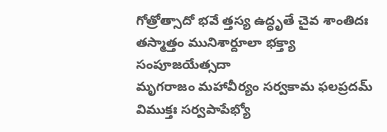గోత్రోత్సాదో భవే త్తస్య ఉద్ధృతే చైవ శాంతిదః
తస్మాత్తం మునిశార్దూలా భక్త్యా సంపూజయేత్సదా
మృగరాజం మహావీర్యం సర్వకామ ఫలప్రదమ్
విముక్తః సర్వపాపేభ్యో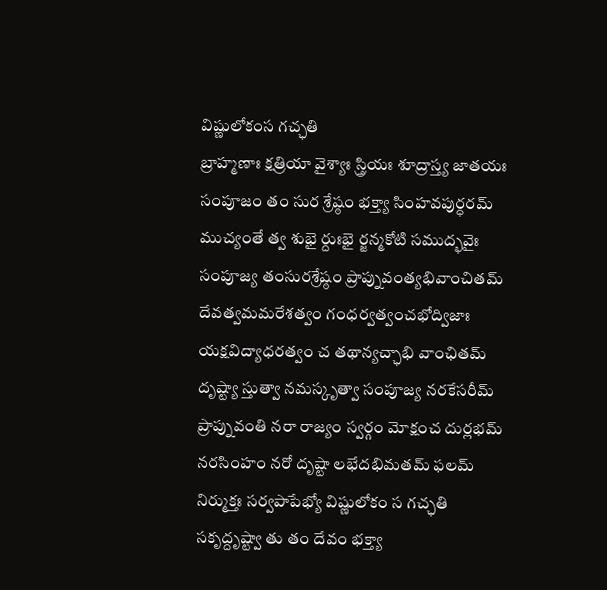విష్ణులోకంస గచ్ఛతి
బ్రాహ్మణాః క్షత్రియా వైశ్యాః స్త్రియః శూద్రాస్త్య జాతయః
సంపూజం తం సుర శ్రేష్ఠం భక్త్యా సింహవపుర్ధరమ్
ముచ్యంతే త్వ శుభై ర్దుఃభై ర్జన్మకోటి సముద్భవైః
సంపూజ్య తంసురశ్రేష్ఠం ప్రాప్నువంత్యభివాంచితమ్
దేవత్వమమరేశత్వం గంధర్వత్వంచభోద్విజాః
యక్షవిద్యాధరత్వం చ తథాన్యచ్ఛాభి వాంఛితమ్
దృష్ట్యా స్తుత్వా నమస్కృత్వా సంపూజ్య నరకేసరీమ్
ప్రాప్నువంతి నరా రాజ్యం స్వర్గం మోక్షంచ దుర్లభమ్
నరసింహం నరో దృష్టా లభేదభిమతమ్ ఫలమ్
నిర్ముక్తః సర్వపాపేభ్యో విష్ణులోకం స గచ్ఛతి
సకృద్దృష్ట్వా తు తం దేవం భక్త్యా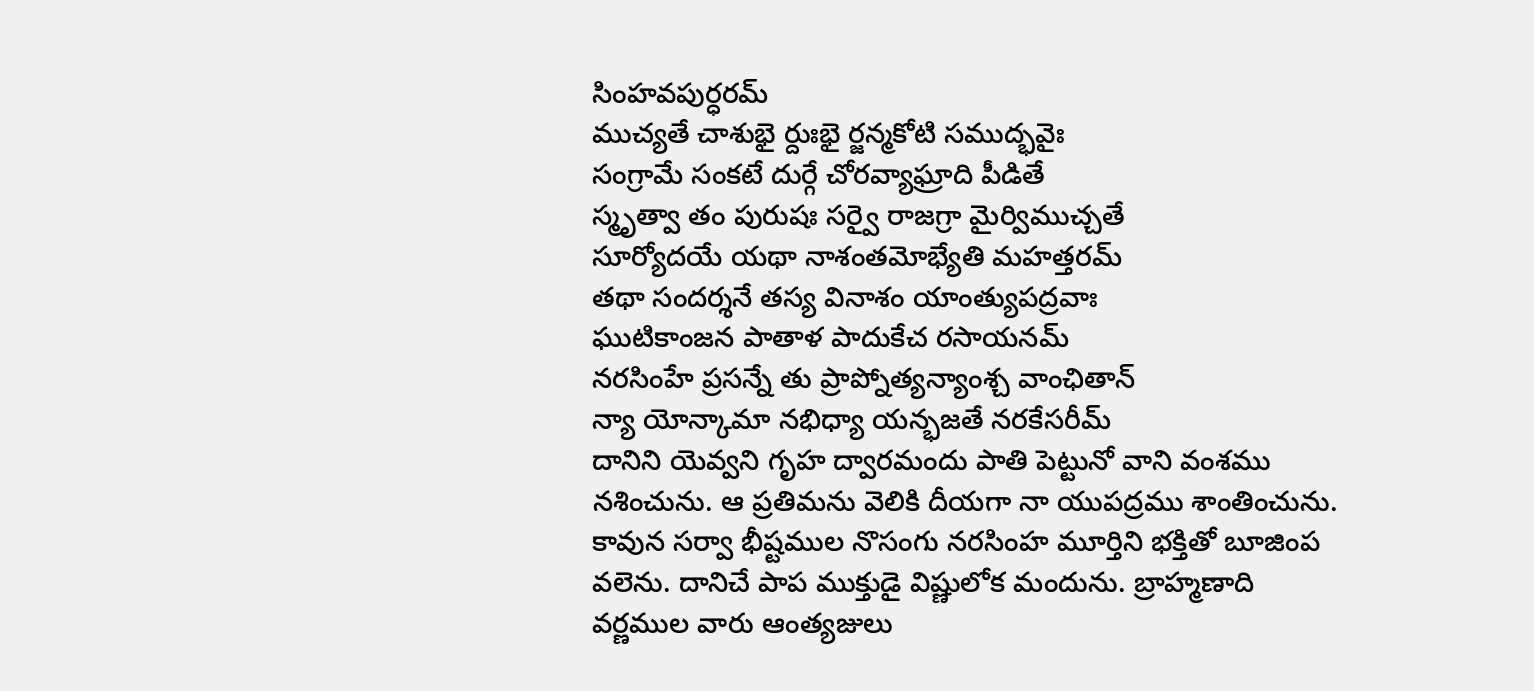సింహవపుర్ధరమ్
ముచ్యతే చాశుభై ర్దుఃభై ర్జన్మకోటి సముద్భవైః
సంగ్రామే సంకటే దుర్గే చోరవ్యాఘ్రాది పీడితే
స్మృత్వా తం పురుషః సర్వై రాజగ్రా మైర్విముచ్చతే
సూర్యోదయే యథా నాశంతమోభ్యేతి మహత్తరమ్
తథా సందర్శనే తస్య వినాశం యాంత్యుపద్రవాః
ఘుటికాంజన పాతాళ పాదుకేచ రసాయనమ్
నరసింహే ప్రసన్నే తు ప్రాప్నోత్యన్యాంశ్చ వాంఛితాన్
న్యా యోన్కామా నభిధ్యా యన్భజతే నరకేసరీమ్
దానిని యెవ్వని గృహ ద్వారమందు పాతి పెట్టునో వాని వంశము నశించును. ఆ ప్రతిమను వెలికి దీయగా నా యుపద్రము శాంతించును. కావున సర్వా భీష్టముల నొసంగు నరసింహ మూర్తిని భక్తితో బూజింప వలెను. దానిచే పాప ముక్తుడై విష్ణులోక మందును. బ్రాహ్మణాది వర్ణముల వారు ఆంత్యజులు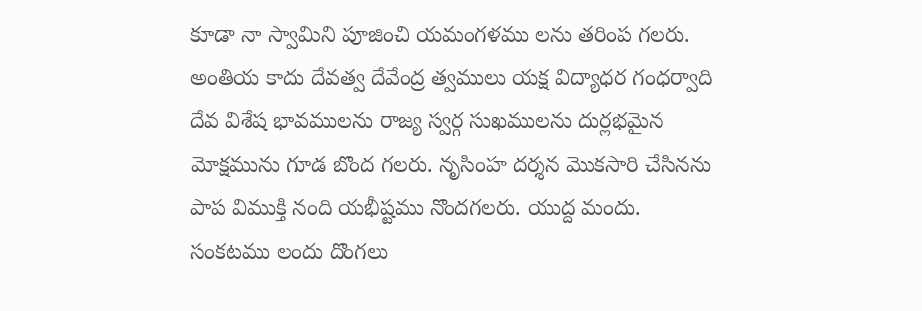కూడా నా స్వామిని పూజించి యమంగళము లను తరింప గలరు. అంతియ కాదు దేవత్వ దేవేంద్ర త్వములు యక్ష విద్యాధర గంధర్వాది దేవ విశేష భావములను రాజ్య స్వర్గ సుఖములను దుర్లభమైన మోక్షమును గూడ బొంద గలరు. నృసింహ దర్శన మొకసారి చేసినను పాప విముక్తి నంది యభీష్టము నొందగలరు. యుద్ద మందు. సంకటము లందు దొంగలు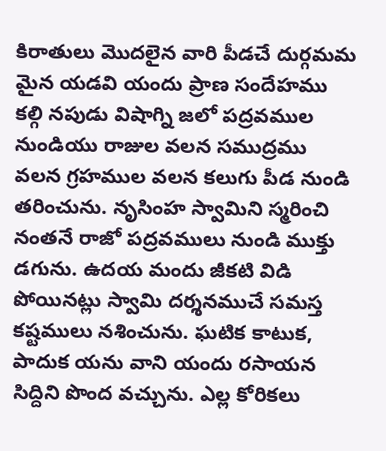కిరాతులు మొదలైన వారి పీడచే దుర్గమమ మైన యడవి యందు ప్రాణ సందేహము కల్గి నపుడు విషాగ్ని జలో పద్రవముల నుండియు రాజుల వలన సముద్రము వలన గ్రహముల వలన కలుగు పీడ నుండి తరించును. నృసింహ స్వామిని స్మరించి నంతనే రాజో పద్రవములు నుండి ముక్తు డగును. ఉదయ మందు జీకటి విడి పోయినట్లు స్వామి దర్శనముచే సమస్త కష్టములు నశించును. ఘటిక కాటుక, పాదుక యను వాని యందు రసాయన సిద్దిని పొంద వచ్చును. ఎల్ల కోరికలు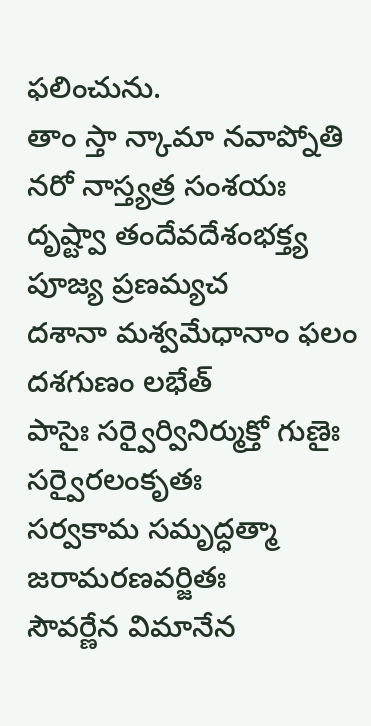ఫలించును.
తాం స్తా న్కామా నవాప్నోతి నరో నాస్త్యత్ర సంశయః
దృష్ట్వా తందేవదేశంభక్త్య పూజ్య ప్రణమ్యచ
దశానా మశ్వమేధానాం ఫలం దశగుణం లభేత్
పాసైః సర్వైర్వినిర్ముక్తో గుణైః సర్వైరలంకృతః
సర్వకామ సమృద్ధత్మా జరామరణవర్జితః
సౌవర్ణేన విమానేన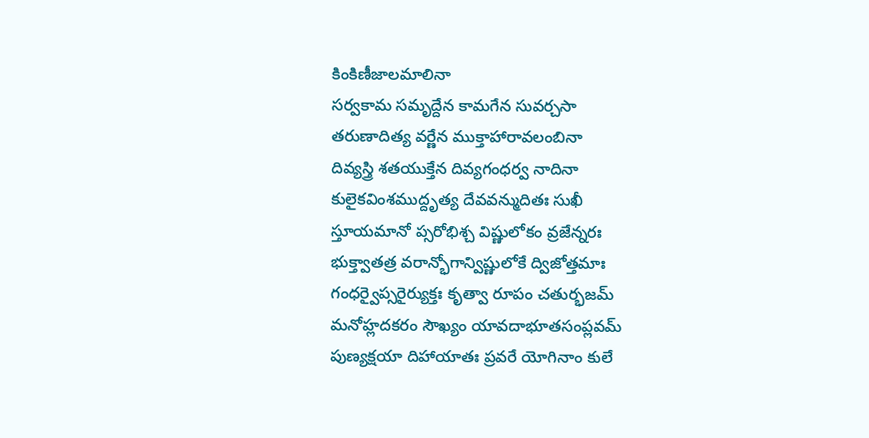కింకిణీజాలమాలినా
సర్వకామ సమృద్దేన కామగేన సువర్చసా
తరుణాదిత్య వర్ణేన ముక్తాహారావలంబినా
దివ్యస్త్రి శతయుక్తేన దివ్యగంధర్వ నాదినా
కులైకవింశముద్దృత్య దేవవన్ముదితః సుఖీ
స్తూయమానో ప్సరోభిశ్చ విష్ణులోకం వ్రజేన్నరః
భుక్త్వాతత్ర వరాన్భోగాన్విష్ణులోకే ద్విజోత్తమాః
గంధర్వైప్సరైర్యుక్తః కృత్వా రూపం చతుర్భజమ్
మనోహ్లదకరం సౌఖ్యం యావదాభూతసంప్లవమ్
పుణ్యక్షయా దిహాయాతః ప్రవరే యోగినాం కులే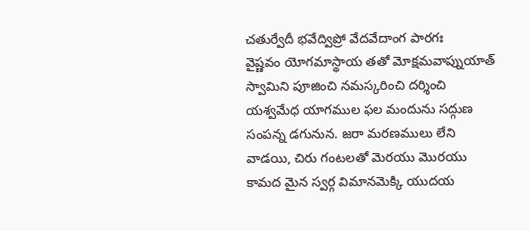చతుర్వేదీ భవేద్విప్రో వేదవేదాంగ పారగః
వైష్ణవం యోగమాస్థాయ తతో మోక్షమవాప్నుయాత్
స్వామిని పూజించి నమస్కరించి దర్శించి యశ్వమేధ యాగముల ఫల మందును సద్గుణ సంపన్న డగునున. జరా మరణములు లేని వాడయి, చిరు గంటలతో మెరయు మొరయు కామద మైన స్వర్గ విమానమెక్కి యుదయ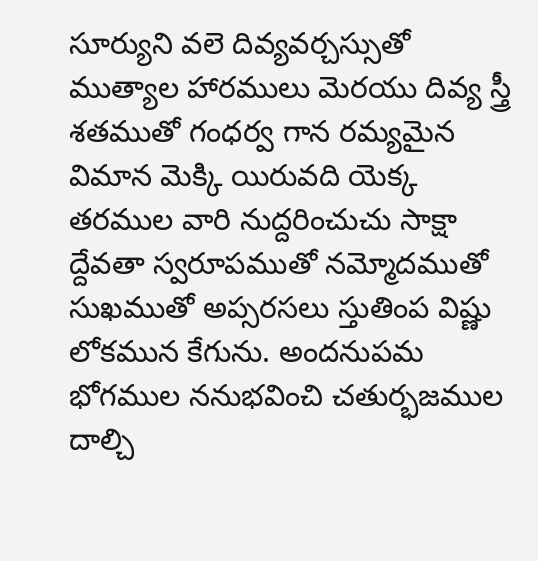సూర్యుని వలె దివ్యవర్చస్సుతో ముత్యాల హారములు మెరయు దివ్య స్త్రీ శతముతో గంధర్వ గాన రమ్యమైన విమాన మెక్కి యిరువది యెక్క తరముల వారి నుద్దరించుచు సాక్షా ద్దేవతా స్వరూపముతో నమ్మోదముతో సుఖముతో అప్సరసలు స్తుతింప విష్ణు లోకమున కేగును. అందనుపమ భోగముల ననుభవించి చతుర్భజముల దాల్చి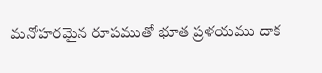మనోహరమైన రూపముతో భూత ప్రళయము దాక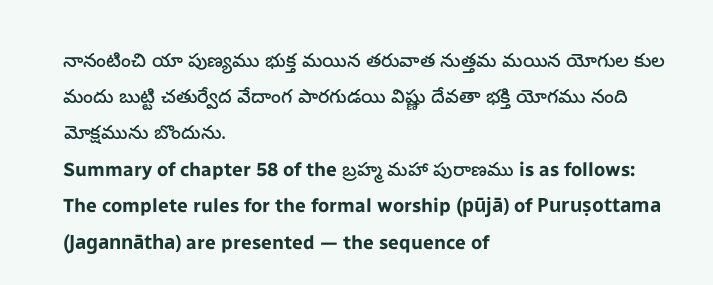నానంటించి యా పుణ్యము భుక్త మయిన తరువాత నుత్తమ మయిన యోగుల కుల మందు బుట్టి చతుర్వేద వేదాంగ పారగుడయి విష్ణు దేవతా భక్తి యోగము నంది మోక్షమును బొందును.
Summary of chapter 58 of the బ్రహ్మ మహా పురాణము is as follows:
The complete rules for the formal worship (pūjā) of Puruṣottama (Jagannātha) are presented — the sequence of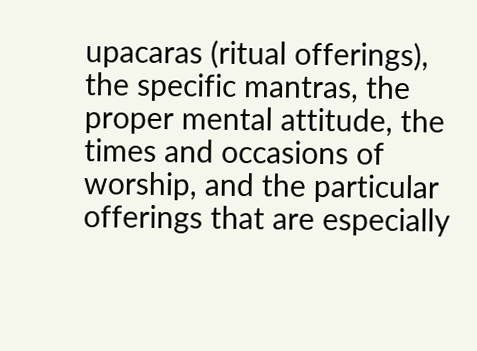upacaras (ritual offerings), the specific mantras, the proper mental attitude, the times and occasions of worship, and the particular offerings that are especially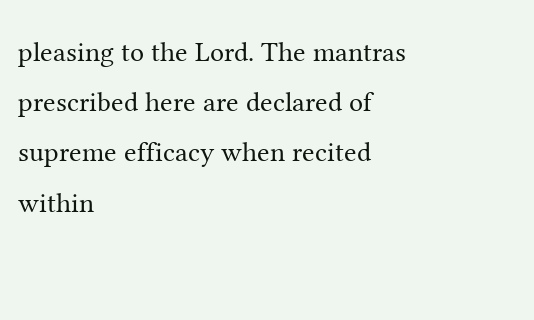pleasing to the Lord. The mantras prescribed here are declared of supreme efficacy when recited within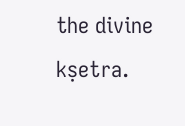the divine kṣetra.